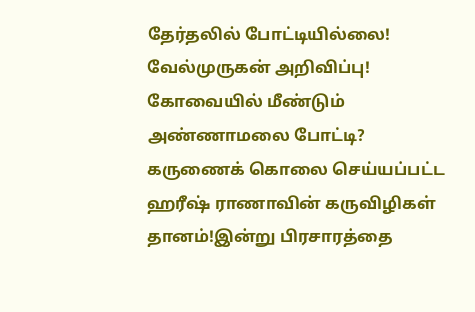தேர்தலில் போட்டியில்லை! வேல்முருகன் அறிவிப்பு! கோவையில் மீண்டும் அண்ணாமலை போட்டி? கருணைக் கொலை செய்யப்பட்ட ஹரீஷ் ராணாவின் கருவிழிகள் தானம்!இன்று பிரசாரத்தை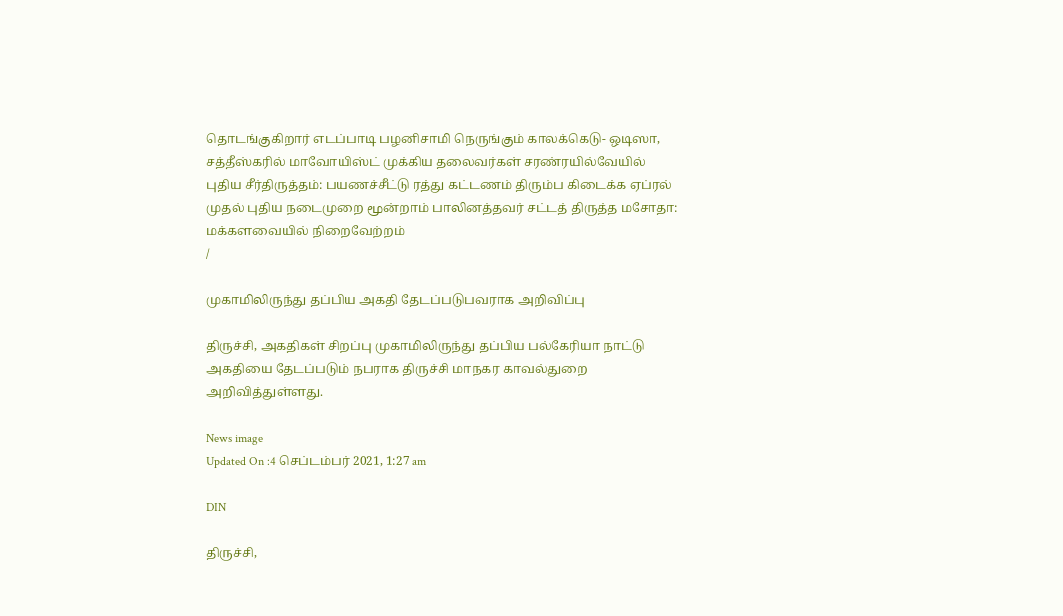தொடங்குகிறார் எடப்பாடி பழனிசாமி நெருங்கும் காலக்கெடு- ஒடிஸா, சத்தீஸ்கரில் மாவோயிஸ்ட் முக்கிய தலைவர்கள் சரண்ரயில்வேயில் புதிய சீர்திருத்தம்: பயணச்சீட்டு ரத்து கட்டணம் திரும்ப கிடைக்க ஏப்ரல் முதல் புதிய நடைமுறை மூன்றாம் பாலினத்தவர் சட்டத் திருத்த மசோதா: மக்களவையில் நிறைவேற்றம்
/

முகாமிலிருந்து தப்பிய அகதி தேடப்படுபவராக அறிவிப்பு

திருச்சி, அகதிகள் சிறப்பு முகாமிலிருந்து தப்பிய பல்கேரியா நாட்டு அகதியை தேடப்படும் நபராக திருச்சி மாநகர காவல்துறை அறிவித்துள்ளது.

News image
Updated On :4 செப்டம்பர் 2021, 1:27 am

DIN

திருச்சி,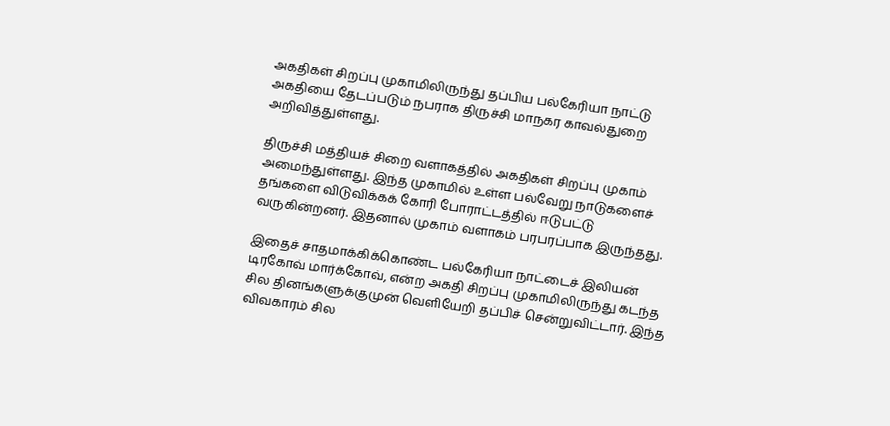அகதிகள் சிறப்பு முகாமிலிருந்து தப்பிய பல்கேரியா நாட்டு அகதியை தேடப்படும் நபராக திருச்சி மாநகர காவல்துறை அறிவித்துள்ளது.

திருச்சி மத்தியச் சிறை வளாகத்தில் அகதிகள் சிறப்பு முகாம் அமைந்துள்ளது. இந்த முகாமில் உள்ள பல்வேறு நாடுகளைச் தங்களை விடுவிக்கக் கோரி போராட்டத்தில் ஈடுபட்டு வருகின்றனர். இதனால் முகாம் வளாகம் பரபரப்பாக இருந்தது.

இதைச் சாதமாக்கிக்கொண்ட பல்கேரியா நாட்டைச் இலியன் டிரகோவ் மார்க்கோவ், என்ற அகதி சிறப்பு முகாமிலிருந்து கடந்த சில தினங்களுக்குமுன் வெளியேறி தப்பிச் சென்றுவிட்டார். இந்த விவகாரம் சில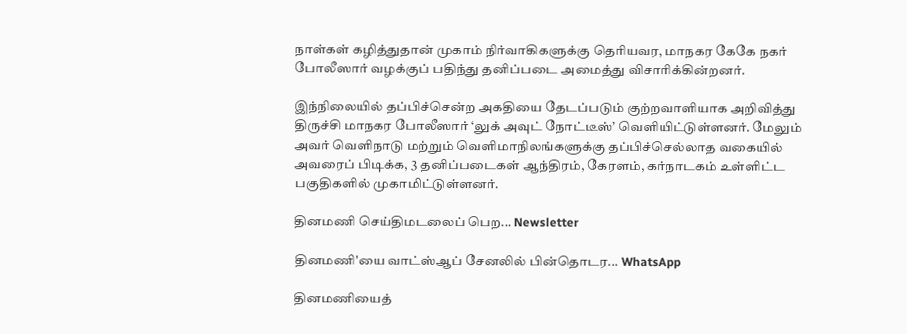நாள்கள் கழித்துதான் முகாம் நிர்வாகிகளுக்கு தெரியவர, மாநகர கேகே நகர் போலீஸார் வழக்குப் பதிந்து தனிப்படை அமைத்து விசாரிக்கின்றனர்.

இந்நிலையில் தப்பிச்சென்ற அகதியை தேடப்படும் குற்றவாளியாக அறிவித்து திருச்சி மாநகர போலீஸார் ‘லுக் அவுட் நோட்டீஸ்’ வெளியிட்டுள்ளனர். மேலும் அவர் வெளிநாடு மற்றும் வெளிமாநிலங்களுக்கு தப்பிச்செல்லாத வகையில் அவரைப் பிடிக்க, 3 தனிப்படைகள் ஆந்திரம், கேரளம், கர்நாடகம் உள்ளிட்ட பகுதிகளில் முகாமிட்டுள்ளனர்.

தினமணி செய்திமடலைப் பெற... Newsletter

தினமணி'யை வாட்ஸ்ஆப் சேனலில் பின்தொடர... WhatsApp

தினமணியைத்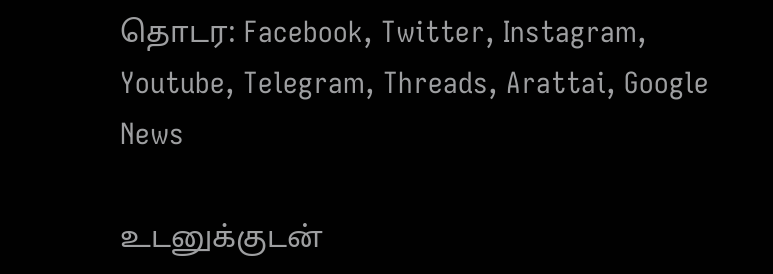தொடர: Facebook, Twitter, Instagram, Youtube, Telegram, Threads, Arattai, Google News

உடனுக்குடன்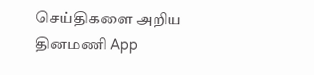செய்திகளை அறிய தினமணி App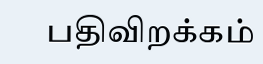பதிவிறக்கம்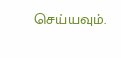செய்யவும்.